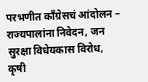परभणीत काँग्रेसचं आंदोलन – राज्यपालांना निवेदन, जन सुरक्षा विधेयकास विरोध, कृषी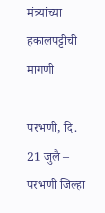मंत्र्यांच्या हकालपट्टीची मागणी

परभणी, दि. 21 जुलै – परभणी जिल्हा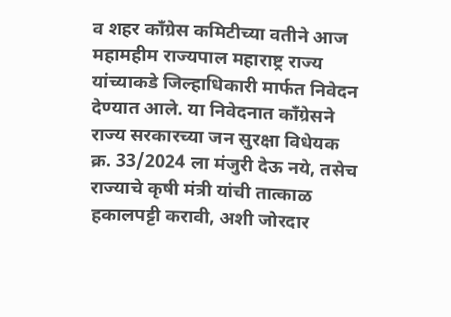व शहर काँग्रेस कमिटीच्या वतीने आज महामहीम राज्यपाल महाराष्ट्र राज्य यांच्याकडे जिल्हाधिकारी मार्फत निवेदन देण्यात आले. या निवेदनात काँग्रेसने राज्य सरकारच्या जन सुरक्षा विधेयक क्र. 33/2024 ला मंजुरी देऊ नये, तसेच राज्याचे कृषी मंत्री यांची तात्काळ हकालपट्टी करावी, अशी जोरदार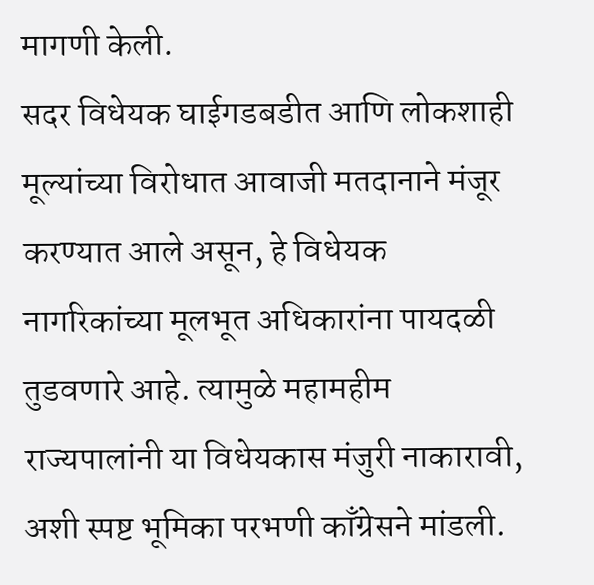मागणी केली.
सदर विधेयक घाईगडबडीत आणि लोकशाही मूल्यांच्या विरोधात आवाजी मतदानाने मंजूर करण्यात आले असून, हे विधेयक नागरिकांच्या मूलभूत अधिकारांना पायदळी तुडवणारे आहे. त्यामुळे महामहीम राज्यपालांनी या विधेयकास मंजुरी नाकारावी, अशी स्पष्ट भूमिका परभणी काँग्रेसने मांडली.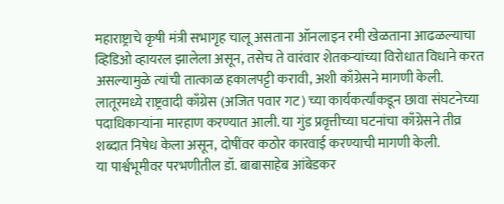महाराष्ट्राचे कृषी मंत्री सभागृह चालू असताना ऑनलाइन रमी खेळताना आढळल्याचा व्हिडिओ व्हायरल झालेला असून, तसेच ते वारंवार शेतकऱ्यांच्या विरोधात विधाने करत असल्यामुळे त्यांची तात्काळ हकालपट्टी करावी, अशी काँग्रेसने मागणी केली.
लातूरमध्ये राष्ट्रवादी काँग्रेस (अजित पवार गट) च्या कार्यकर्त्यांकडून छावा संघटनेच्या पदाधिकाऱ्यांना मारहाण करण्यात आली. या गुंड प्रवृत्तीच्या घटनांचा काँग्रेसने तीव्र शब्दात निषेध केला असून, दोषींवर कठोर कारवाई करण्याची मागणी केली.
या पार्श्वभूमीवर परभणीतील डॉ. बाबासाहेब आंबेडकर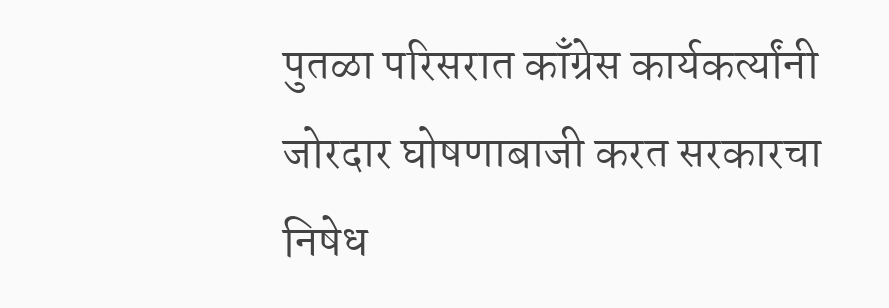पुतळा परिसरात काँग्रेस कार्यकर्त्यांनी जोरदार घोषणाबाजी करत सरकारचा निषेध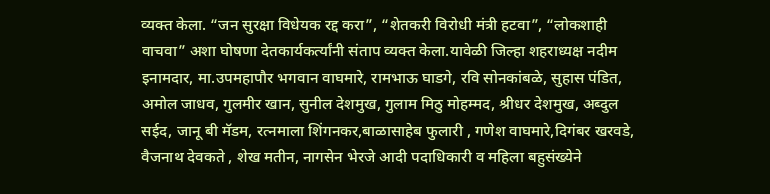व्यक्त केला. “जन सुरक्षा विधेयक रद्द करा”, “शेतकरी विरोधी मंत्री हटवा”, “लोकशाही वाचवा” अशा घोषणा देतकार्यकर्त्यांनी संताप व्यक्त केला.यावेळी जिल्हा शहराध्यक्ष नदीम इनामदार, मा.उपमहापौर भगवान वाघमारे, रामभाऊ घाडगे, रवि सोनकांबळे, सुहास पंडित, अमोल जाधव, गुलमीर खान, सुनील देशमुख, गुलाम मिठु मोहम्मद, श्रीधर देशमुख, अब्दुल सईद, जानू बी मॅडम, रत्नमाला शिंगनकर,बाळासाहेब फुलारी , गणेश वाघमारे,दिगंबर खरवडे, वैजनाथ देवकते , शेख मतीन, नागसेन भेरजे आदी पदाधिकारी व महिला बहुसंख्येने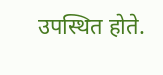उपस्थित होते.